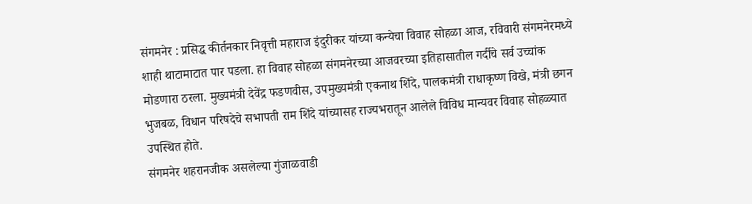संगमनेर : प्रसिद्ध कीर्तनकार निवृत्ती महाराज इंदुरीकर यांच्या कन्येचा विवाह सोहळा आज, रविवारी संगमनेरमध्ये शाही थाटामाटात पार पडला. हा विवाह सोहळा संगमनेरच्या आजवरच्या इतिहासातील गर्दीचे सर्व उच्चांक मोडणारा ठरला. मुख्यमंत्री देवेंद्र फडणवीस, उपमुख्यमंत्री एकनाथ शिंदे, पालकमंत्री राधाकृष्ण विखे, मंत्री छगन भुजबळ, विधान परिषदेचे सभापती राम शिंदे यांच्यासह राज्यभरातून आलेले विविध मान्यवर विवाह सोहळ्यात उपस्थित होते.
संगमनेर शहरानजीक असलेल्या गुंजाळवाडी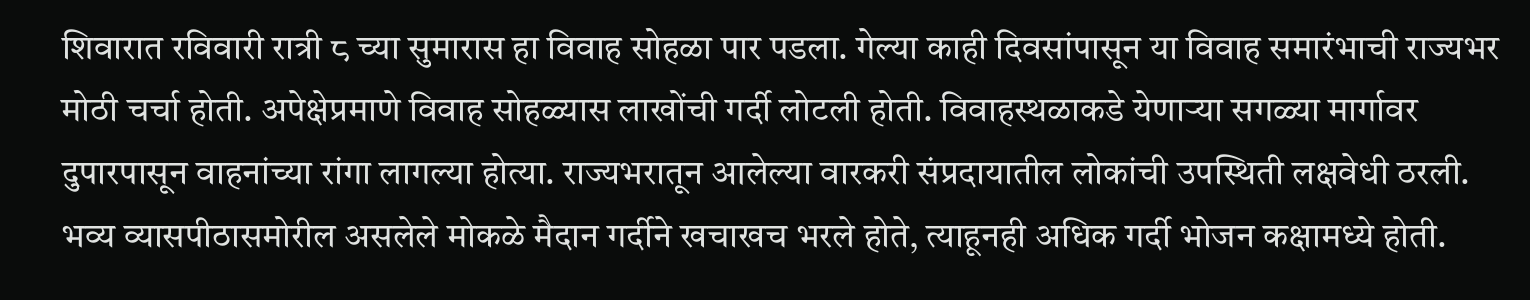शिवारात रविवारी रात्री ८ च्या सुमारास हा विवाह सोहळा पार पडला. गेल्या काही दिवसांपासून या विवाह समारंभाची राज्यभर मोठी चर्चा होती. अपेक्षेप्रमाणे विवाह सोहळ्यास लाखोंची गर्दी लोटली होती. विवाहस्थळाकडे येणाऱ्या सगळ्या मार्गावर दुपारपासून वाहनांच्या रांगा लागल्या होत्या. राज्यभरातून आलेल्या वारकरी संप्रदायातील लोकांची उपस्थिती लक्षवेधी ठरली. भव्य व्यासपीठासमोरील असलेले मोकळे मैदान गर्दीने खचाखच भरले होते, त्याहूनही अधिक गर्दी भोजन कक्षामध्ये होती.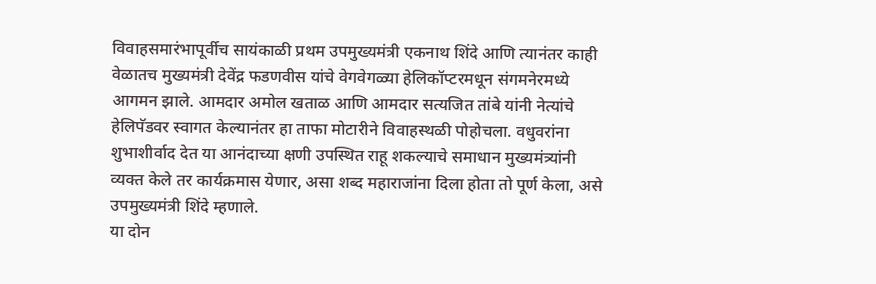विवाहसमारंभापूर्वीच सायंकाळी प्रथम उपमुख्यमंत्री एकनाथ शिंदे आणि त्यानंतर काही वेळातच मुख्यमंत्री देवेंद्र फडणवीस यांचे वेगवेगळ्या हेलिकॉप्टरमधून संगमनेरमध्ये आगमन झाले. आमदार अमोल खताळ आणि आमदार सत्यजित तांबे यांनी नेत्यांचे हेलिपॅडवर स्वागत केल्यानंतर हा ताफा मोटारीने विवाहस्थळी पोहोचला. वधुवरांना शुभाशीर्वाद देत या आनंदाच्या क्षणी उपस्थित राहू शकल्याचे समाधान मुख्यमंत्र्यांनी व्यक्त केले तर कार्यक्रमास येणार, असा शब्द महाराजांना दिला होता तो पूर्ण केला, असे उपमुख्यमंत्री शिंदे म्हणाले.
या दोन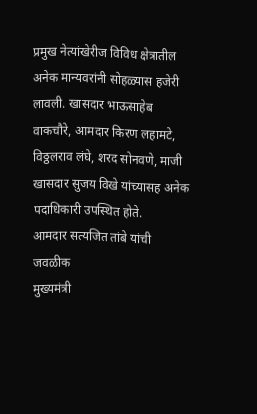प्रमुख नेत्यांखेरीज विविध क्षेत्रातील अनेक मान्यवरांनी सोहळ्यास हजेरी लावली. खासदार भाऊसाहेब वाकचौरे, आमदार किरण लहामटे, विठ्ठलराव लंघे, शरद सोनवणे, माजी खासदार सुजय विखे यांच्यासह अनेक पदाधिकारी उपस्थित होते.
आमदार सत्यजित तांबे यांची जवळीक
मुख्यमंत्री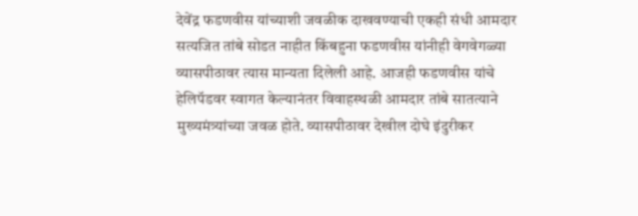देवेंद्र फडणवीस यांच्याशी जवळीक दाखवण्याची एकही संधी आमदार सत्यजित तांबे सोडत नाहीत किंबहुना फडणवीस यांनीही वेगवेगळ्या व्यासपीठावर त्यास मान्यता दिलेली आहे. आजही फडणवीस यांचे हेलिपॅडवर स्वागत केल्यानंतर विवाहस्थळी आमदार तांबे सातत्याने मुख्यमंत्र्यांच्या जवळ होते. व्यासपीठावर देखील दोघे इंदुरीकर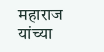महाराज यांच्या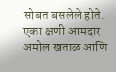सोबत बसलेले होते. एका क्षणी आमदार अमोल खताळ आणि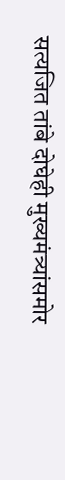सत्यजित तांबे दोघेही मुख्यमंत्र्यांसमोर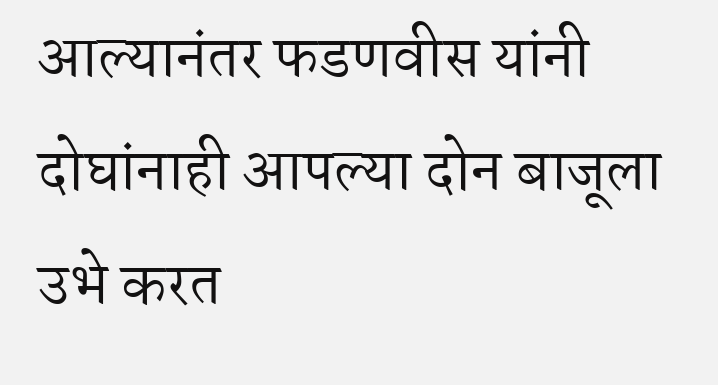आल्यानंतर फडणवीस यांनी दोघांनाही आपल्या दोन बाजूला उभे करत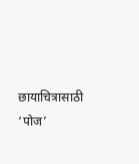छायाचित्रासाठी ‘पोज’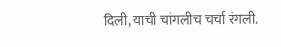दिली, याची चांगलीच चर्चा रंगली.